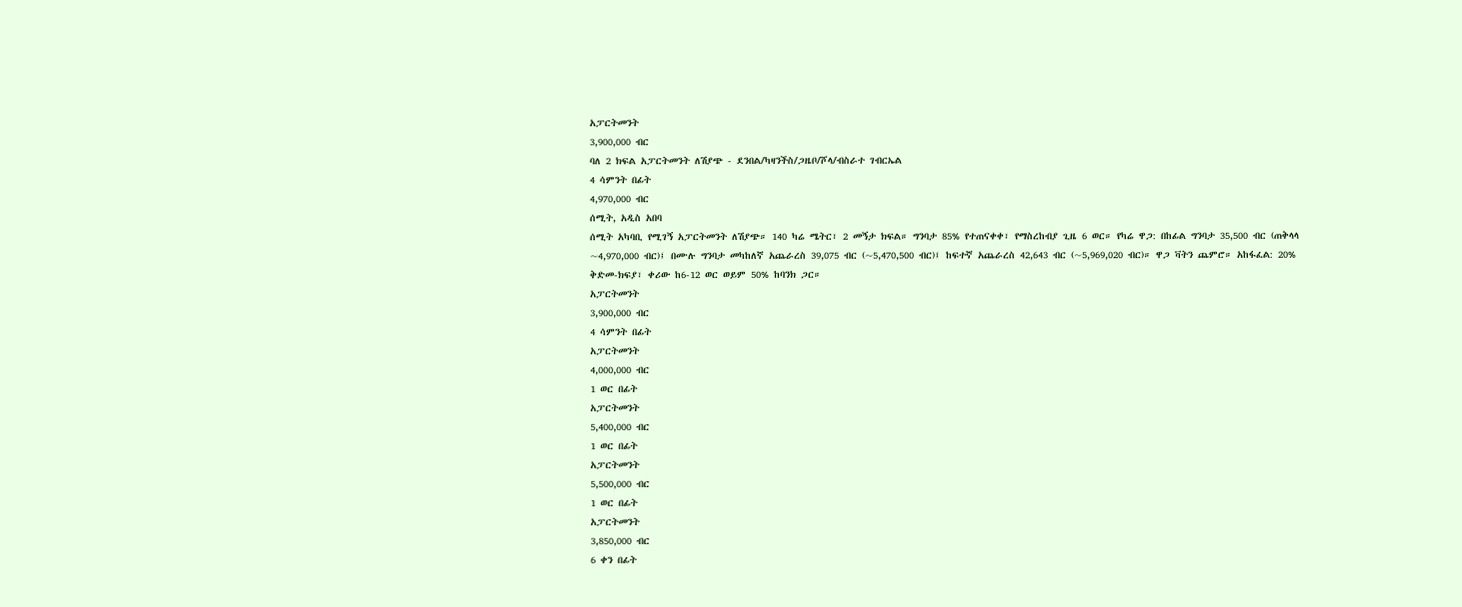አፓርትመንት
3,900,000 ብር
ባለ 2 ክፍል አፓርትመንት ለሽያጭ - ደንበል/ካዛንችስ/ጋዜቦ/ሾላ/ብስራተ ገብርኤል
4 ሳምንት በፊት
4,970,000 ብር
ሰሚት, አዲስ አበባ
ሰሚት አካባቢ የሚገኝ አፓርትመንት ለሽያጭ። 140 ካሬ ሜትር፣ 2 መኝታ ክፍል። ግንባታ 85% የተጠናቀቀ፣ የማስረከብያ ጊዜ 6 ወር። የካሬ ዋጋ: በከፊል ግንባታ 35,500 ብር (ጠቅላላ ~4,970,000 ብር)፤ በሙሉ ግንባታ መካከለኛ አጨራረስ 39,075 ብር (~5,470,500 ብር)፤ ከፍተኛ አጨራረስ 42,643 ብር (~5,969,020 ብር)። ዋጋ ቫትን ጨምሮ። አከፋፈል: 20% ቅድመ-ክፍያ፣ ቀሪው ከ6-12 ወር ወይም 50% ከባንክ ጋር።
አፓርትመንት
3,900,000 ብር
4 ሳምንት በፊት
አፓርትመንት
4,000,000 ብር
1 ወር በፊት
አፓርትመንት
5,400,000 ብር
1 ወር በፊት
አፓርትመንት
5,500,000 ብር
1 ወር በፊት
አፓርትመንት
3,850,000 ብር
6 ቀን በፊት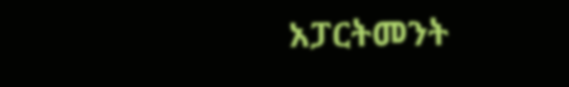አፓርትመንት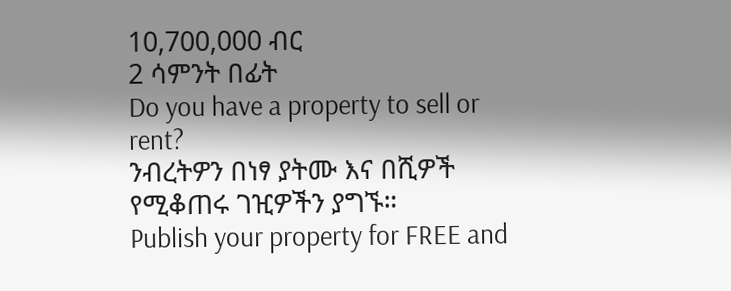10,700,000 ብር
2 ሳምንት በፊት
Do you have a property to sell or rent?
ንብረትዎን በነፃ ያትሙ እና በሺዎች የሚቆጠሩ ገዢዎችን ያግኙ።
Publish your property for FREE and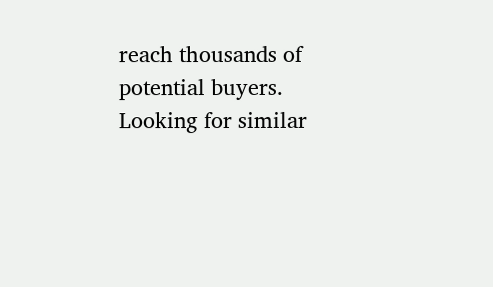reach thousands of potential buyers.
Looking for similar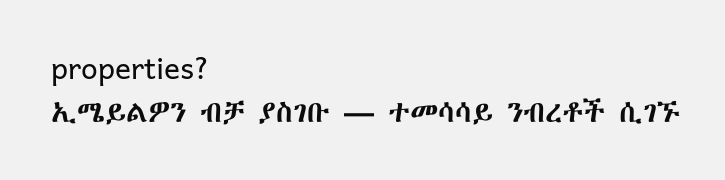properties?
ኢሜይልዎን ብቻ ያስገቡ — ተመሳሳይ ንብረቶች ሲገኙ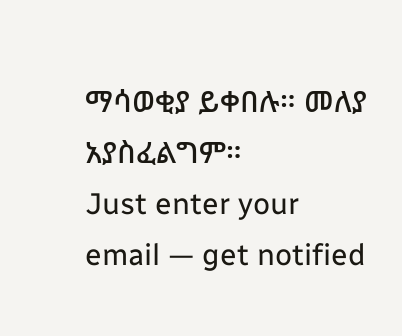ማሳወቂያ ይቀበሉ። መለያ አያስፈልግም።
Just enter your email — get notified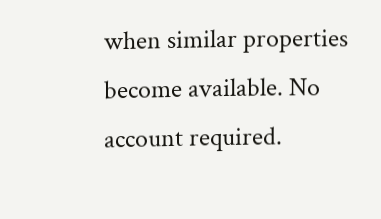when similar properties become available. No account required.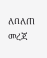ለበለጠ መረጃ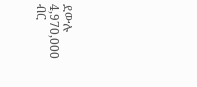ደውሉ
4,970,000 ብር